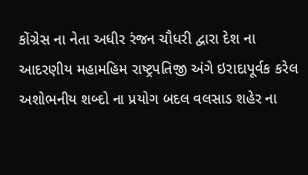કોંગ્રેસ ના નેતા અધીર રંજન ચૌધરી દ્વારા દેશ ના આદરણીય મહામહિમ રાષ્ટ્રપતિજી અંગે ઇરાદાપૂર્વક કરેલ અશોભનીય શબ્દો ના પ્રયોગ બદલ વલસાડ શહેર ના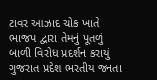ટાવર આઝાદ ચોક ખાતે ભાજપ દ્વારા તેમનું પૂતળું બાળી વિરોધ પ્રદર્શન કરાયું
ગુજરાત પ્રદેશ ભરતીય જનતા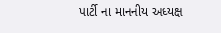પાર્ટી ના માનનીય અધ્યક્ષ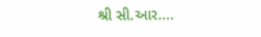શ્રી સી.આર....